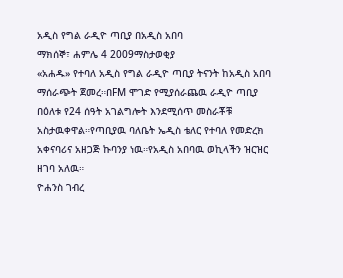አዲስ የግል ራዲዮ ጣቢያ በአዲስ አበባ
ማክሰኞ፣ ሐምሌ 4 2009ማስታወቂያ
«አሐዱ» የተባለ አዲስ የግል ራዲዮ ጣቢያ ትናንት ከአዲስ አበባ ማሰራጭት ጀመረ።በFM ሞገድ የሚያሰራጨዉ ራዲዮ ጣቢያ በዕለቱ የ24 ሰዓት አገልግሎት እንደሚሰጥ መስራቾቹ አስታዉቀዋል።የጣቢያዉ ባለቤት ኤዲስ ቴለር የተባለ የመድረክ አቀናባሪና አዘጋጅ ኩባንያ ነዉ።የአዲስ አበባዉ ወኪላችን ዝርዝር ዘገባ አለዉ።
ዮሐንስ ገብረ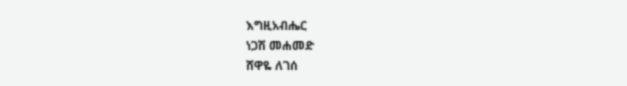እግዚአብሔር
ነጋሽ መሐመድ
ሸዋዬ ለገሰ